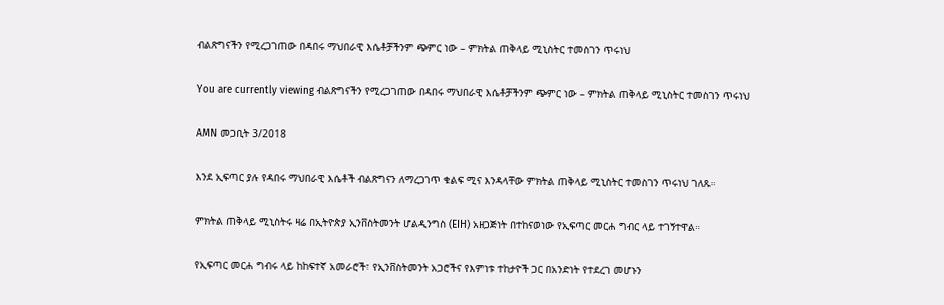ብልጽግናችን የሚረጋገጠው በዳበሩ ማህበራዊ እሴቶቻችንም ጭምር ነው – ምክትል ጠቅላይ ሚኒስትር ተመስገን ጥሩነህ

You are currently viewing ብልጽግናችን የሚረጋገጠው በዳበሩ ማህበራዊ እሴቶቻችንም ጭምር ነው – ምክትል ጠቅላይ ሚኒስትር ተመስገን ጥሩነህ

AMN መጋቢት 3/2018

እንደ ኢፍጣር ያሉ የዳበሩ ማህበራዊ እሴቶች ብልጽግናን ለማረጋገጥ ቁልፍ ሚና እንዳላቸው ምክትል ጠቅላይ ሚኒስትር ተመስገን ጥሩነህ ገለጹ።

ምክትል ጠቅላይ ሚኒስትሩ ዛሬ በኢትዮጵያ ኢንቨስትመንት ሆልዲንግስ (EIH) አዘጋጅነት በተከናወነው የኢፍጣር መርሐ ግብር ላይ ተገኝተዋል።

የኢፍጣር መርሐ ግብሩ ላይ ከከፍተኛ አመራሮች፣ የኢንቨስትመንት አጋሮችና የእምነቱ ተከታዮች ጋር በአንድነት የተደረገ መሆኑን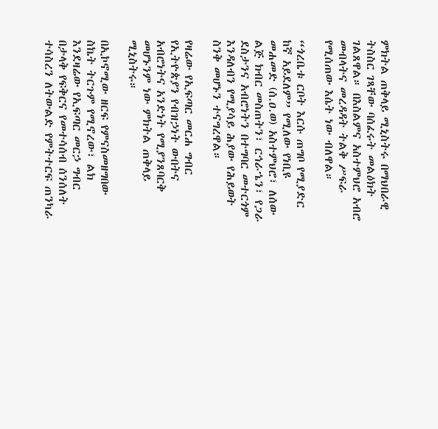ምክትል ጠቅላይ ሚኒስትሩ በማህበራዊ ትስስር ገጻቸው ባሰፈሩት መልዕክት ገልጸዋል። በእስልምና አስተምህሮ አብሮ መብላትና መረዳዳት ትልቅ ሥፍራ የሚሰጠው እሴት ነው ብለዋል።

“ጎረቤቱ ርቦት እርሱ ጠግቦ የሚያድር ከኛ አይደለም” የሚለው የነቢዩ መሐመድ (ሰ.ዐ.ወ) አስተምህሮ፣ ለሰው ልጅ ክብር መስጠትን፣ ርኅራኄን፣ የጋራ ደስታንና አብሮነትን በተግባር መተርጎም እንዳለብን የሚያሳይ ሕያው የሕይወት ስንቅ መሆኑን ተናግረዋል።

የዛሬው የኢፍጣር መርሐ ግብር የኢትዮጵያን የብዝኃነት ውበትና አብሮነትና አንድነት የሚያንጸባርቅ መሆኑንም ነው ምክትል ጠቅላይ ሚኒስትሩ።

በኢኮኖሚው ዘርፍ የምናስመዘግበው ስኬት ትርጉም የሚኖረው፣ ልክ እንደዛሬው የኢፍጣር መርኃ ግብር በታላቅ የፍቅርና የመተሳሰብ ሰንሰለት ተሳስረን ለትውልድ የምትተርፍ ጠንካራ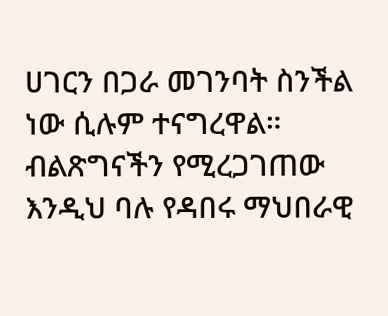ሀገርን በጋራ መገንባት ስንችል ነው ሲሉም ተናግረዋል። ብልጽግናችን የሚረጋገጠው እንዲህ ባሉ የዳበሩ ማህበራዊ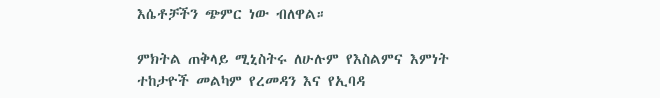እሴቶቻችን ጭምር ነው ብለዋል።

ምክትል ጠቅላይ ሚኒስትሩ ለሁሉም የእስልምና እምነት ተከታዮች መልካም የረመዳን እና የኢባዳ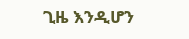ጊዜ እንዲሆን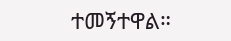ተመኝተዋል።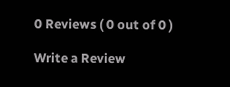0 Reviews ( 0 out of 0 )

Write a Review